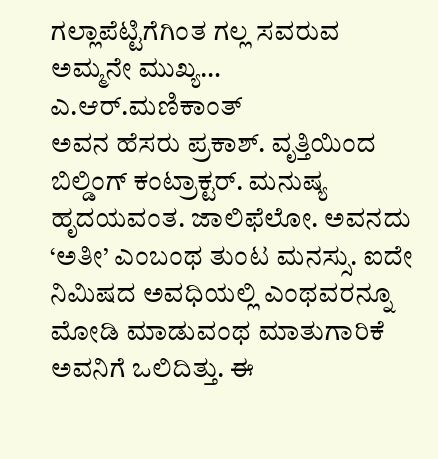ಗಲ್ಲಾಪೆಟ್ಟಿಗೆಗಿಂತ ಗಲ್ಲ ಸವರುವ ಅಮ್ಮನೇ ಮುಖ್ಯ…
ಎ.ಆರ್.ಮಣಿಕಾಂತ್
ಅವನ ಹೆಸರು ಪ್ರಕಾಶ್. ವೃತ್ತಿಯಿಂದ ಬಿಲ್ಡಿಂಗ್ ಕಂಟ್ರಾಕ್ಟರ್. ಮನುಷ್ಯ ಹೃದಯವಂತ. ಜಾಲಿಫೆಲೋ. ಅವನದು ‘ಅತೀ’ ಎಂಬಂಥ ತುಂಟ ಮನಸ್ಸು. ಐದೇ ನಿಮಿಷದ ಅವಧಿಯಲ್ಲಿ ಎಂಥವರನ್ನೂ ಮೋಡಿ ಮಾಡುವಂಥ ಮಾತುಗಾರಿಕೆ ಅವನಿಗೆ ಒಲಿದಿತ್ತು. ಈ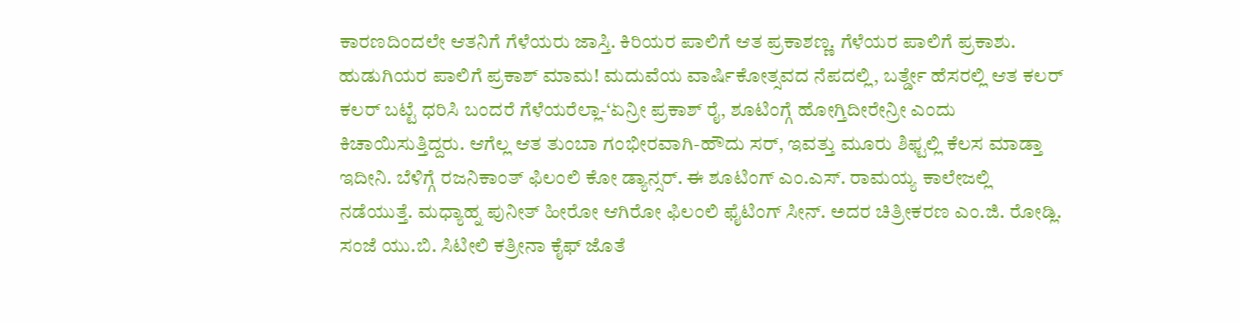ಕಾರಣದಿಂದಲೇ ಆತನಿಗೆ ಗೆಳೆಯರು ಜಾಸ್ತಿ. ಕಿರಿಯರ ಪಾಲಿಗೆ ಆತ ಪ್ರಕಾಶಣ್ಣ. ಗೆಳೆಯರ ಪಾಲಿಗೆ ಪ್ರಕಾಶು. ಹುಡುಗಿಯರ ಪಾಲಿಗೆ ಪ್ರಕಾಶ್ ಮಾಮ! ಮದುವೆಯ ವಾರ್ಷಿಕೋತ್ಸವದ ನೆಪದಲ್ಲಿ, ಬರ್ತ್ಡೇ ಹೆಸರಲ್ಲಿ ಆತ ಕಲರ್ ಕಲರ್ ಬಟ್ಟೆ ಧರಿಸಿ ಬಂದರೆ ಗೆಳೆಯರೆಲ್ಲಾ-‘ಏನ್ರೀ ಪ್ರಕಾಶ್ ರೈ, ಶೂಟಿಂಗ್ಗೆ ಹೋಗ್ತಿದೀರೇನ್ರೀ ಎಂದು ಕಿಚಾಯಿಸುತ್ತಿದ್ದರು. ಆಗೆಲ್ಲ ಆತ ತುಂಬಾ ಗಂಭೀರವಾಗಿ-ಹೌದು ಸರ್, ಇವತ್ತು ಮೂರು ಶಿಫ್ಟಲ್ಲಿ ಕೆಲಸ ಮಾಡ್ತಾ ಇದೀನಿ. ಬೆಳಿಗ್ಗೆ ರಜನಿಕಾಂತ್ ಫಿಲಂಲಿ ಕೋ ಡ್ಯಾನ್ಸರ್. ಈ ಶೂಟಿಂಗ್ ಎಂ.ಎಸ್. ರಾಮಯ್ಯ ಕಾಲೇಜಲ್ಲಿ ನಡೆಯುತ್ತೆ. ಮಧ್ಯಾಹ್ನ ಪುನೀತ್ ಹೀರೋ ಆಗಿರೋ ಫಿಲಂಲಿ ಫೈಟಿಂಗ್ ಸೀನ್. ಅದರ ಚಿತ್ರೀಕರಣ ಎಂ.ಜಿ. ರೋಡ್ಲಿ. ಸಂಜೆ ಯು.ಬಿ. ಸಿಟೀಲಿ ಕತ್ರೀನಾ ಕೈಫ್ ಜೊತೆ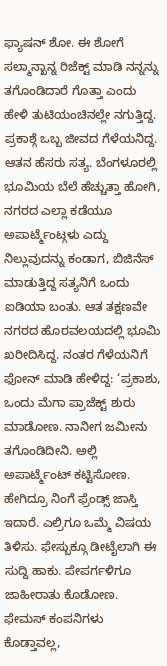ಫ್ಯಾಷನ್ ಶೋ. ಈ ಶೋಗೆ ಸಲ್ಮಾನ್ಖಾನ್ನ ರಿಜೆಕ್ಟ್ ಮಾಡಿ ನನ್ನನ್ನು ತಗೊಂಡಿದಾರೆ ಗೊತ್ತಾ ಎಂದು ಹೇಳಿ ತುಟಿಯಂಚಿನಲ್ಲೇ ನಗುತ್ತಿದ್ದ.
ಪ್ರಕಾಶ್ಗೆ ಒಬ್ಬ ಜೀವದ ಗೆಳೆಯನಿದ್ದ. ಆತನ ಹೆಸರು ಸತ್ಯ. ಬೆಂಗಳೂರಲ್ಲಿ ಭೂಮಿಯ ಬೆಲೆ ಹೆಚ್ಚುತ್ತಾ ಹೋಗಿ, ನಗರದ ಎಲ್ಲಾ ಕಡೆಯೂ ಅಪಾರ್ಟ್ಮೆಂಟ್ಗಳು ಎದ್ದು ನಿಲ್ಲುವುದನ್ನು ಕಂಡಾಗ, ಬಿಜಿನೆಸ್ ಮಾಡುತ್ತಿದ್ದ ಸತ್ಯನಿಗೆ ಒಂದು ಐಡಿಯಾ ಬಂತು. ಆತ ತಕ್ಷಣವೇ ನಗರದ ಹೊರವಲಯದಲ್ಲಿ ಭೂಮಿ ಖರೀದಿಸಿದ್ದ. ನಂತರ ಗೆಳೆಯನಿಗೆ ಫೋನ್ ಮಾಡಿ ಹೇಳಿದ್ದ: ‘ಪ್ರಕಾಶು, ಒಂದು ಮೆಗಾ ಪ್ರಾಜೆಕ್ಟ್ ಶುರು ಮಾಡೋಣ. ನಾನೀಗ ಜಮೀನು ತಗೊಂಡಿದೀನಿ. ಅಲ್ಲಿ ಅಪಾರ್ಟ್ಮೆಂಟ್ ಕಟ್ಟಿಸೋಣ. ಹೇಗಿದ್ರೂ ನಿಂಗೆ ಫ್ರೆಂಡ್ಸ್ ಜಾಸ್ತಿ ಇದಾರೆ. ಎಲ್ರಿಗೂ ಒಮ್ಮೆ ವಿಷಯ ತಿಳಿಸು. ಫೇಸ್ಬುಕ್ಗೂ ಡೀಟೈಲಾಗಿ ಈ ಸುದ್ದಿ ಹಾಕು. ಪೇಪರ್ಗಳಿಗೂ ಜಾಹೀರಾತು ಕೊಡೋಣ. ಫೇಮಸ್ ಕಂಪನಿಗಳು ಕೊಡ್ತಾವಲ್ಲ,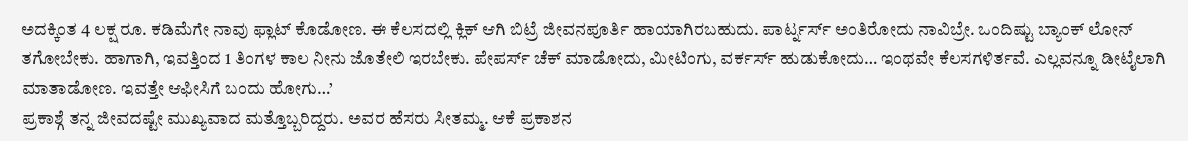ಅದಕ್ಕಿಂತ 4 ಲಕ್ಷ ರೂ. ಕಡಿಮೆಗೇ ನಾವು ಫ್ಲಾಟ್ ಕೊಡೋಣ. ಈ ಕೆಲಸದಲ್ಲಿ ಕ್ಲಿಕ್ ಆಗಿ ಬಿಟ್ರೆ ಜೀವನಪೂರ್ತಿ ಹಾಯಾಗಿರಬಹುದು. ಪಾರ್ಟ್ನರ್ಸ್ ಅಂತಿರೋದು ನಾವಿಬ್ರೇ. ಒಂದಿಷ್ಟು ಬ್ಯಾಂಕ್ ಲೋನ್ ತಗೋಬೇಕು. ಹಾಗಾಗಿ, ಇವತ್ತಿಂದ 1 ತಿಂಗಳ ಕಾಲ ನೀನು ಜೊತೇಲಿ ಇರಬೇಕು. ಪೇಪರ್ಸ್ ಚೆಕ್ ಮಾಡೋದು, ಮೀಟಿಂಗು, ವರ್ಕರ್ಸ್ ಹುಡುಕೋದು… ಇಂಥವೇ ಕೆಲಸಗಳಿರ್ತವೆ. ಎಲ್ಲವನ್ನೂ ಡೀಟೈಲಾಗಿ ಮಾತಾಡೋಣ. ಇವತ್ತೇ ಆಫೀಸಿಗೆ ಬಂದು ಹೋಗು…’
ಪ್ರಕಾಶ್ಗೆ ತನ್ನ ಜೀವದಷ್ಟೇ ಮುಖ್ಯವಾದ ಮತ್ತೊಬ್ಬರಿದ್ದರು. ಅವರ ಹೆಸರು ಸೀತಮ್ಮ. ಆಕೆ ಪ್ರಕಾಶನ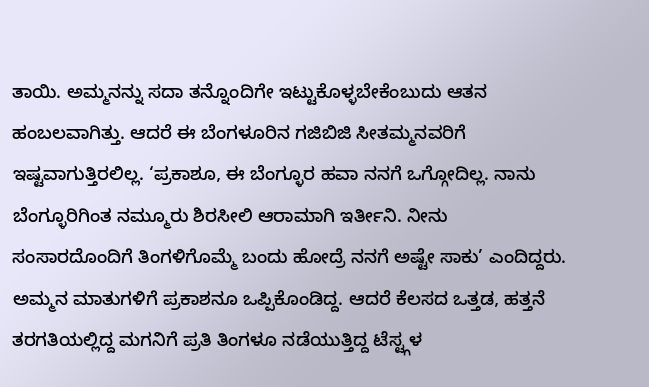ತಾಯಿ. ಅಮ್ಮನನ್ನು ಸದಾ ತನ್ನೊಂದಿಗೇ ಇಟ್ಟುಕೊಳ್ಳಬೇಕೆಂಬುದು ಆತನ ಹಂಬಲವಾಗಿತ್ತು. ಆದರೆ ಈ ಬೆಂಗಳೂರಿನ ಗಜಿಬಿಜಿ ಸೀತಮ್ಮನವರಿಗೆ ಇಷ್ಟವಾಗುತ್ತಿರಲಿಲ್ಲ. ‘ಪ್ರಕಾಶೂ, ಈ ಬೆಂಗ್ಳೂರ ಹವಾ ನನಗೆ ಒಗ್ಗೋದಿಲ್ಲ. ನಾನು ಬೆಂಗ್ಳೂರಿಗಿಂತ ನಮ್ಮೂರು ಶಿರಸೀಲಿ ಆರಾಮಾಗಿ ಇರ್ತೀನಿ. ನೀನು ಸಂಸಾರದೊಂದಿಗೆ ತಿಂಗಳಿಗೊಮ್ಮೆ ಬಂದು ಹೋದ್ರೆ ನನಗೆ ಅಷ್ಟೇ ಸಾಕು’ ಎಂದಿದ್ದರು. ಅಮ್ಮನ ಮಾತುಗಳಿಗೆ ಪ್ರಕಾಶನೂ ಒಪ್ಪಿಕೊಂಡಿದ್ದ. ಆದರೆ ಕೆಲಸದ ಒತ್ತಡ, ಹತ್ತನೆ ತರಗತಿಯಲ್ಲಿದ್ದ ಮಗನಿಗೆ ಪ್ರತಿ ತಿಂಗಳೂ ನಡೆಯುತ್ತಿದ್ದ ಟೆಸ್ಟ್ಗಳ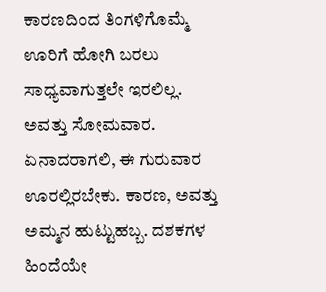ಕಾರಣದಿಂದ ತಿಂಗಳಿಗೊಮ್ಮೆ ಊರಿಗೆ ಹೋಗಿ ಬರಲು ಸಾಧ್ಯವಾಗುತ್ತಲೇ ಇರಲಿಲ್ಲ.
ಅವತ್ತು ಸೋಮವಾರ. ಏನಾದರಾಗಲಿ, ಈ ಗುರುವಾರ ಊರಲ್ಲಿರಬೇಕು. ಕಾರಣ, ಅವತ್ತು ಅಮ್ಮನ ಹುಟ್ಟುಹಬ್ಬ. ದಶಕಗಳ ಹಿಂದೆಯೇ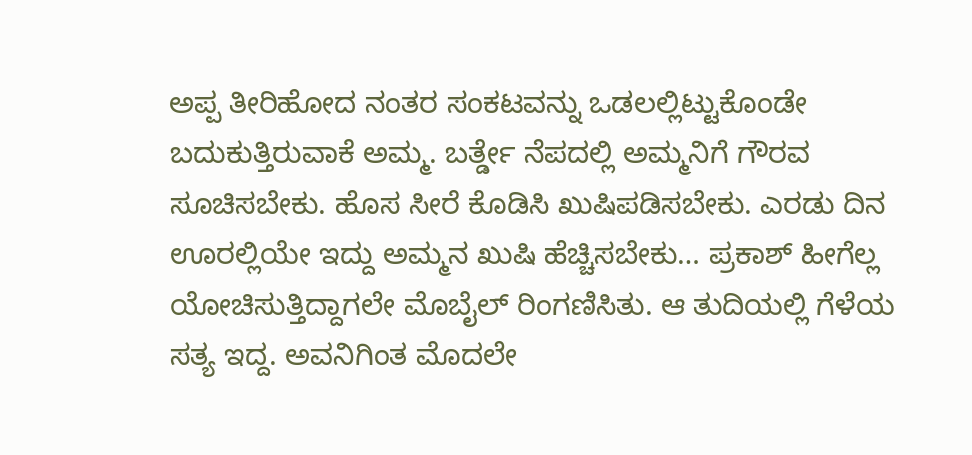ಅಪ್ಪ ತೀರಿಹೋದ ನಂತರ ಸಂಕಟವನ್ನು ಒಡಲಲ್ಲಿಟ್ಟುಕೊಂಡೇ ಬದುಕುತ್ತಿರುವಾಕೆ ಅಮ್ಮ. ಬರ್ತ್ಡೇ ನೆಪದಲ್ಲಿ ಅಮ್ಮನಿಗೆ ಗೌರವ ಸೂಚಿಸಬೇಕು. ಹೊಸ ಸೀರೆ ಕೊಡಿಸಿ ಖುಷಿಪಡಿಸಬೇಕು. ಎರಡು ದಿನ ಊರಲ್ಲಿಯೇ ಇದ್ದು ಅಮ್ಮನ ಖುಷಿ ಹೆಚ್ಚಿಸಬೇಕು… ಪ್ರಕಾಶ್ ಹೀಗೆಲ್ಲ ಯೋಚಿಸುತ್ತಿದ್ದಾಗಲೇ ಮೊಬೈಲ್ ರಿಂಗಣಿಸಿತು. ಆ ತುದಿಯಲ್ಲಿ ಗೆಳೆಯ ಸತ್ಯ ಇದ್ದ. ಅವನಿಗಿಂತ ಮೊದಲೇ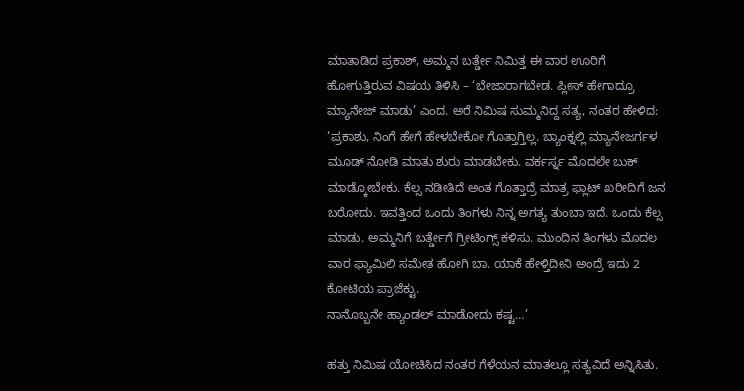ಮಾತಾಡಿದ ಪ್ರಕಾಶ್, ಅಮ್ಮನ ಬರ್ತ್ಡೇ ನಿಮಿತ್ತ ಈ ವಾರ ಊರಿಗೆ ಹೋಗುತ್ತಿರುವ ವಿಷಯ ತಿಳಿಸಿ – ‘ಬೇಜಾರಾಗಬೇಡ. ಪ್ಲೀಸ್ ಹೇಗಾದ್ರೂ ಮ್ಯಾನೇಜ್ ಮಾಡು’ ಎಂದ. ಅರೆ ನಿಮಿಷ ಸುಮ್ಮನಿದ್ದ ಸತ್ಯ, ನಂತರ ಹೇಳಿದ: ‘ಪ್ರಕಾಶು, ನಿಂಗೆ ಹೇಗೆ ಹೇಳಬೇಕೋ ಗೊತ್ತಾಗ್ತಿಲ್ಲ. ಬ್ಯಾಂಕ್ನಲ್ಲಿ ಮ್ಯಾನೇಜರ್ಗಳ ಮೂಡ್ ನೋಡಿ ಮಾತು ಶುರು ಮಾಡಬೇಕು. ವರ್ಕರ್ಸ್ನ ಮೊದಲೇ ಬುಕ್ ಮಾಡ್ಕೋಬೇಕು. ಕೆಲ್ಸ ನಡೀತಿದೆ ಅಂತ ಗೊತ್ತಾದ್ರೆ ಮಾತ್ರ ಫ್ಲಾಟ್ ಖರೀದಿಗೆ ಜನ ಬರೋದು. ಇವತ್ತಿಂದ ಒಂದು ತಿಂಗಳು ನಿನ್ನ ಅಗತ್ಯ ತುಂಬಾ ಇದೆ. ಒಂದು ಕೆಲ್ಸ ಮಾಡು. ಅಮ್ಮನಿಗೆ ಬರ್ತ್ಡೇಗೆ ಗ್ರೀಟಿಂಗ್ಸ್ ಕಳಿಸು. ಮುಂದಿನ ತಿಂಗಳು ಮೊದಲ ವಾರ ಫ್ಯಾಮಿಲಿ ಸಮೇತ ಹೋಗಿ ಬಾ. ಯಾಕೆ ಹೇಳ್ತಿದೀನಿ ಅಂದ್ರೆ ಇದು 2 ಕೋಟಿಯ ಪ್ರಾಜೆಕ್ಟು.
ನಾನೊಬ್ಬನೇ ಹ್ಯಾಂಡಲ್ ಮಾಡೋದು ಕಷ್ಟ…’

ಹತ್ತು ನಿಮಿಷ ಯೋಚಿಸಿದ ನಂತರ ಗೆಳೆಯನ ಮಾತಲ್ಲೂ ಸತ್ಯವಿದೆ ಅನ್ನಿಸಿತು.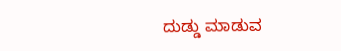ದುಡ್ಡು ಮಾಡುವ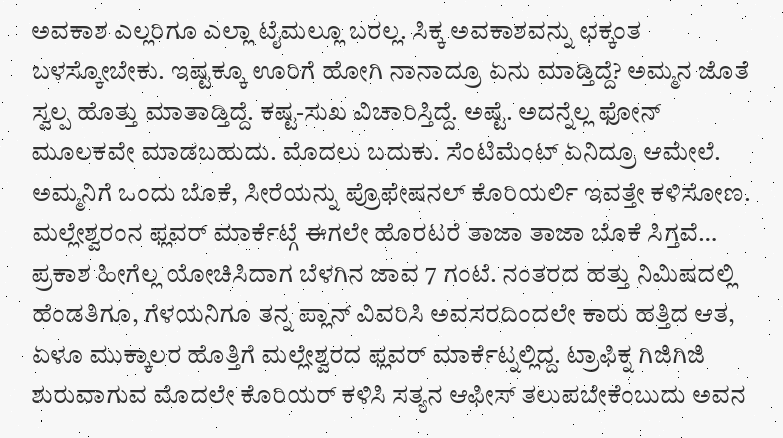ಅವಕಾಶ ಎಲ್ಲರಿಗೂ ಎಲ್ಲಾ ಟೈಮಲ್ಲೂ ಬರಲ್ಲ. ಸಿಕ್ಕ ಅವಕಾಶವನ್ನು ಛಕ್ಕಂತ ಬಳಸ್ಕೋಬೇಕು. ಇಷ್ಟಕ್ಕೂ ಊರಿಗೆ ಹೋಗಿ ನಾನಾದ್ರೂ ಏನು ಮಾಡ್ತಿದ್ದೆ? ಅಮ್ಮನ ಜೊತೆ ಸ್ವಲ್ಪ ಹೊತ್ತು ಮಾತಾಡ್ತಿದ್ದೆ. ಕಷ್ಟ-ಸುಖ ವಿಚಾರಿಸ್ತಿದ್ದೆ. ಅಷ್ಟೆ. ಅದನ್ನೆಲ್ಲ ಫೋನ್ ಮೂಲಕವೇ ಮಾಡಬಹುದು. ಮೊದಲು ಬದುಕು. ಸೆಂಟಿಮೆಂಟ್ ಏನಿದ್ರೂ ಆಮೇಲೆ. ಅಮ್ಮನಿಗೆ ಒಂದು ಬೊಕೆ, ಸೀರೆಯನ್ನು ಪ್ರೊಫೇಷನಲ್ ಕೊರಿಯರ್ಲಿ ಇವತ್ತೇ ಕಳಿಸೋಣ. ಮಲ್ಲೇಶ್ವರಂನ ಫ್ಲವರ್ ಮಾರ್ಕೆಟ್ಗೆ ಈಗಲೇ ಹೊರಟರೆ ತಾಜಾ ತಾಜಾ ಬೊಕೆ ಸಿಗ್ತವೆ… ಪ್ರಕಾಶ ಹೀಗೆಲ್ಲ ಯೋಚಿಸಿದಾಗ ಬೆಳಗಿನ ಜಾವ 7 ಗಂಟೆ. ನಂತರದ ಹತ್ತು ನಿಮಿಷದಲ್ಲಿ ಹೆಂಡತಿಗೂ, ಗೆಳಯನಿಗೂ ತನ್ನ ಪ್ಲಾನ್ ವಿವರಿಸಿ ಅವಸರದಿಂದಲೇ ಕಾರು ಹತ್ತಿದ ಆತ, ಏಳೂ ಮುಕ್ಕಾಲರ ಹೊತ್ತಿಗೆ ಮಲ್ಲೇಶ್ವರದ ಫ್ಲವರ್ ಮಾರ್ಕೆಟ್ನಲ್ಲಿದ್ದ. ಟ್ರಾಫಿಕ್ನ ಗಿಜಿಗಿಜಿ ಶುರುವಾಗುವ ಮೊದಲೇ ಕೊರಿಯರ್ ಕಳಿಸಿ ಸತ್ಯನ ಆಫೀಸ್ ತಲುಪಬೇಕೆಂಬುದು ಅವನ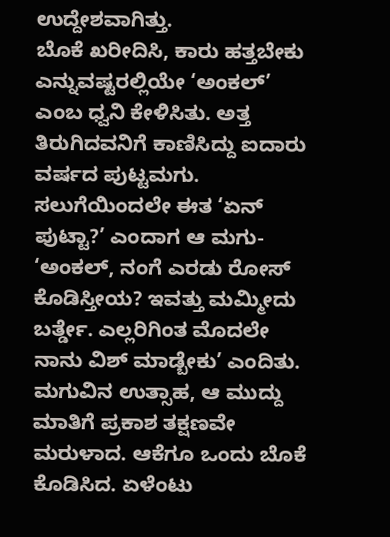ಉದ್ದೇಶವಾಗಿತ್ತು.
ಬೊಕೆ ಖರೀದಿಸಿ, ಕಾರು ಹತ್ತಬೇಕು ಎನ್ನುವಷ್ಟರಲ್ಲಿಯೇ ‘ಅಂಕಲ್’ ಎಂಬ ಧ್ವನಿ ಕೇಳಿಸಿತು. ಅತ್ತ ತಿರುಗಿದವನಿಗೆ ಕಾಣಿಸಿದ್ದು ಐದಾರು ವರ್ಷದ ಪುಟ್ಟಮಗು. ಸಲುಗೆಯಿಂದಲೇ ಈತ ‘ಏನ್ ಪುಟ್ಟಾ?’ ಎಂದಾಗ ಆ ಮಗು- ‘ಅಂಕಲ್, ನಂಗೆ ಎರಡು ರೋಸ್ ಕೊಡಿಸ್ತೀಯ? ಇವತ್ತು ಮಮ್ಮೀದು ಬರ್ತ್ಡೇ. ಎಲ್ಲರಿಗಿಂತ ಮೊದಲೇ ನಾನು ವಿಶ್ ಮಾಡ್ಬೇಕು’ ಎಂದಿತು. ಮಗುವಿನ ಉತ್ಸಾಹ, ಆ ಮುದ್ದು ಮಾತಿಗೆ ಪ್ರಕಾಶ ತಕ್ಷಣವೇ ಮರುಳಾದ. ಆಕೆಗೂ ಒಂದು ಬೊಕೆ ಕೊಡಿಸಿದ. ಏಳೆಂಟು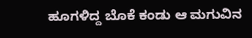ಹೂಗಳಿದ್ದ ಬೊಕೆ ಕಂಡು ಆ ಮಗುವಿನ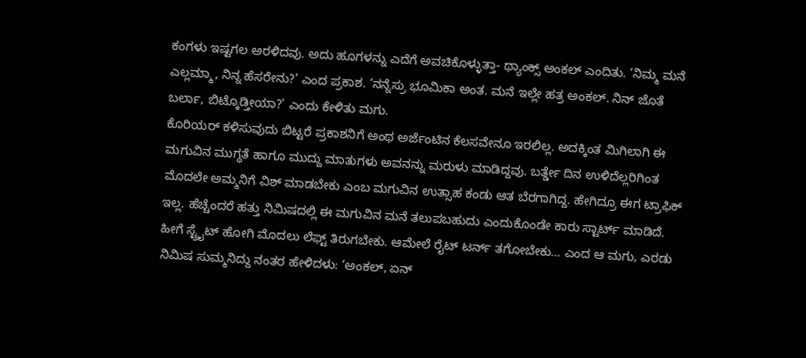ಕಂಗಳು ಇಷ್ಟಗಲ ಅರಳಿದವು. ಅದು ಹೂಗಳನ್ನು ಎದೆಗೆ ಅವಚಿಕೊಳ್ಳುತ್ತಾ- ಥ್ಯಾಂಕ್ಸ್ ಅಂಕಲ್ ಎಂದಿತು. ‘ನಿಮ್ಮ ಮನೆ ಎಲ್ಲಮ್ಮಾ, ನಿನ್ನ ಹೆಸರೇನು?’ ಎಂದ ಪ್ರಕಾಶ. ‘ನನ್ನೆಸ್ರು ಭೂಮಿಕಾ ಅಂತ. ಮನೆ ಇಲ್ಲೇ ಹತ್ರ ಅಂಕಲ್. ನಿನ್ ಜೊತೆ ಬರ್ಲಾ, ಬಿಟ್ಕೊಡ್ತೀಯಾ?’ ಎಂದು ಕೇಳಿತು ಮಗು.
ಕೊರಿಯರ್ ಕಳಿಸುವುದು ಬಿಟ್ಟರೆ ಪ್ರಕಾಶನಿಗೆ ಅಂಥ ಅರ್ಜೆಂಟಿನ ಕೆಲಸವೇನೂ ಇರಲಿಲ್ಲ. ಅದಕ್ಕಿಂತ ಮಿಗಿಲಾಗಿ ಈ ಮಗುವಿನ ಮುಗ್ಧತೆ ಹಾಗೂ ಮುದ್ದು ಮಾತುಗಳು ಅವನನ್ನು ಮರುಳು ಮಾಡಿದ್ದವು. ಬರ್ತ್ಡೇ ದಿನ ಉಳಿದೆಲ್ಲರಿಗಿಂತ ಮೊದಲೇ ಅಮ್ಮನಿಗೆ ವಿಶ್ ಮಾಡಬೇಕು ಎಂಬ ಮಗುವಿನ ಉತ್ಸಾಹ ಕಂಡು ಆತ ಬೆರಗಾಗಿದ್ದ. ಹೇಗಿದ್ರೂ ಈಗ ಟ್ರಾಫಿಕ್ ಇಲ್ಲ. ಹೆಚ್ಚೆಂದರೆ ಹತ್ತು ನಿಮಿಷದಲ್ಲಿ ಈ ಮಗುವಿನ ಮನೆ ತಲುಪಬಹುದು ಎಂದುಕೊಂಡೇ ಕಾರು ಸ್ಟಾರ್ಟ್ ಮಾಡಿದೆ. ಹೀಗೆ ಸ್ಟ್ರೈಟ್ ಹೋಗಿ ಮೊದಲು ಲೆಫ್ಟ್ ತಿರುಗಬೇಕು. ಆಮೇಲೆ ರೈಟ್ ಟರ್ನ್ ತಗೋಬೇಕು… ಎಂದ ಆ ಮಗು, ಎರಡು ನಿಮಿಷ ಸುಮ್ಮನಿದ್ದು ನಂತರ ಹೇಳಿದಳು: ‘ಅಂಕಲ್, ಏನ್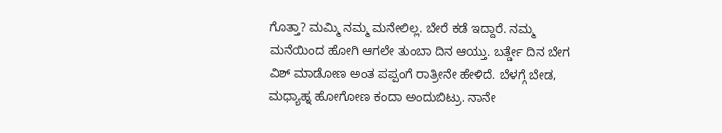ಗೊತ್ತಾ? ಮಮ್ಮಿ ನಮ್ಮ ಮನೇಲಿಲ್ಲ. ಬೇರೆ ಕಡೆ ಇದ್ದಾರೆ. ನಮ್ಮ ಮನೆಯಿಂದ ಹೋಗಿ ಆಗಲೇ ತುಂಬಾ ದಿನ ಆಯ್ತು. ಬರ್ತ್ಡೇ ದಿನ ಬೇಗ ವಿಶ್ ಮಾಡೋಣ ಅಂತ ಪಪ್ಪಂಗೆ ರಾತ್ರೀನೇ ಹೇಳಿದೆ. ಬೆಳಗ್ಗೆ ಬೇಡ, ಮಧ್ಯಾಹ್ನ ಹೋಗೋಣ ಕಂದಾ ಅಂದುಬಿಟ್ರು. ನಾನೇ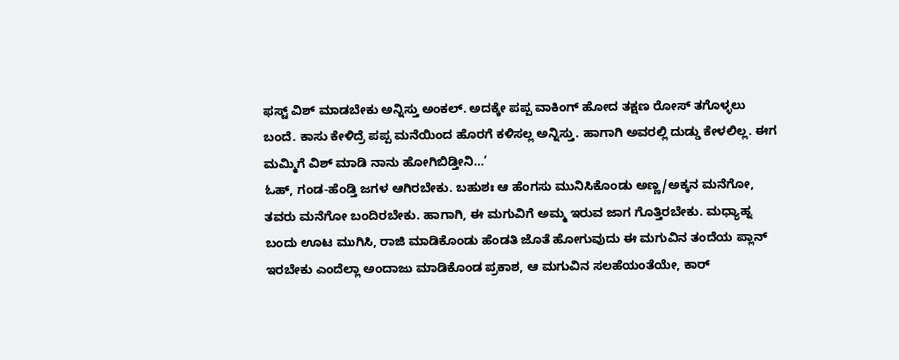ಫಸ್ಟ್ ವಿಶ್ ಮಾಡಬೇಕು ಅನ್ನಿಸ್ತು ಅಂಕಲ್. ಅದಕ್ಕೇ ಪಪ್ಪ ವಾಕಿಂಗ್ ಹೋದ ತಕ್ಷಣ ರೋಸ್ ತಗೊಳ್ಳಲು ಬಂದೆ. ಕಾಸು ಕೇಳಿದ್ರೆ ಪಪ್ಪ ಮನೆಯಿಂದ ಹೊರಗೆ ಕಳಿಸಲ್ಲ ಅನ್ನಿಸ್ತು. ಹಾಗಾಗಿ ಅವರಲ್ಲಿ ದುಡ್ಡು ಕೇಳಲಿಲ್ಲ. ಈಗ ಮಮ್ಮಿಗೆ ವಿಶ್ ಮಾಡಿ ನಾನು ಹೋಗಿಬಿಡ್ತೀನಿ…’
ಓಹ್, ಗಂಡ-ಹೆಂಡ್ತಿ ಜಗಳ ಆಗಿರಬೇಕು. ಬಹುಶಃ ಆ ಹೆಂಗಸು ಮುನಿಸಿಕೊಂಡು ಅಣ್ಣ/ಅಕ್ಕನ ಮನೆಗೋ, ತವರು ಮನೆಗೋ ಬಂದಿರಬೇಕು. ಹಾಗಾಗಿ, ಈ ಮಗುವಿಗೆ ಅಮ್ಮ ಇರುವ ಜಾಗ ಗೊತ್ತಿರಬೇಕು. ಮಧ್ಯಾಹ್ನ ಬಂದು ಊಟ ಮುಗಿಸಿ, ರಾಜಿ ಮಾಡಿಕೊಂಡು ಹೆಂಡತಿ ಜೊತೆ ಹೋಗುವುದು ಈ ಮಗುವಿನ ತಂದೆಯ ಪ್ಲಾನ್ ಇರಬೇಕು ಎಂದೆಲ್ಲಾ ಅಂದಾಜು ಮಾಡಿಕೊಂಡ ಪ್ರಕಾಶ, ಆ ಮಗುವಿನ ಸಲಹೆಯಂತೆಯೇ, ಕಾರ್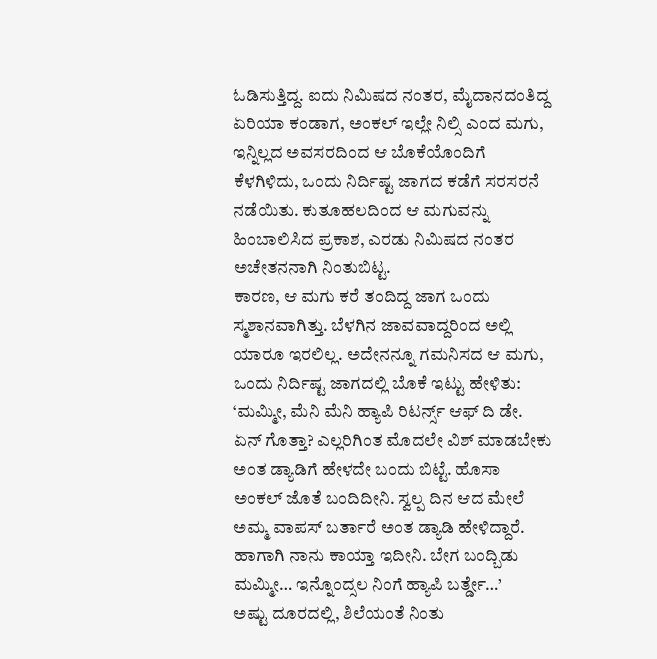ಓಡಿಸುತ್ತಿದ್ದ. ಐದು ನಿಮಿಷದ ನಂತರ, ಮೈದಾನದಂತಿದ್ದ ಏರಿಯಾ ಕಂಡಾಗ, ಅಂಕಲ್ ಇಲ್ಲೇ ನಿಲ್ಸಿ ಎಂದ ಮಗು, ಇನ್ನಿಲ್ಲದ ಅವಸರದಿಂದ ಆ ಬೊಕೆಯೊಂದಿಗೆ ಕೆಳಗಿಳಿದು, ಒಂದು ನಿರ್ದಿಷ್ಟ ಜಾಗದ ಕಡೆಗೆ ಸರಸರನೆ ನಡೆಯಿತು. ಕುತೂಹಲದಿಂದ ಆ ಮಗುವನ್ನು ಹಿಂಬಾಲಿಸಿದ ಪ್ರಕಾಶ, ಎರಡು ನಿಮಿಷದ ನಂತರ ಅಚೇತನನಾಗಿ ನಿಂತುಬಿಟ್ಟ.
ಕಾರಣ, ಆ ಮಗು ಕರೆ ತಂದಿದ್ದ ಜಾಗ ಒಂದು ಸ್ಮಶಾನವಾಗಿತ್ತು. ಬೆಳಗಿನ ಜಾವವಾದ್ದರಿಂದ ಅಲ್ಲಿ ಯಾರೂ ಇರಲಿಲ್ಲ. ಅದೇನನ್ನೂ ಗಮನಿಸದ ಆ ಮಗು, ಒಂದು ನಿರ್ದಿಷ್ಟ ಜಾಗದಲ್ಲಿ ಬೊಕೆ ಇಟ್ಟು ಹೇಳಿತು: ‘ಮಮ್ಮೀ, ಮೆನಿ ಮೆನಿ ಹ್ಯಾಪಿ ರಿಟರ್ನ್ಸ್ ಆಫ್ ದಿ ಡೇ. ಏನ್ ಗೊತ್ತಾ? ಎಲ್ಲರಿಗಿಂತ ಮೊದಲೇ ವಿಶ್ ಮಾಡಬೇಕು ಅಂತ ಡ್ಯಾಡಿಗೆ ಹೇಳದೇ ಬಂದು ಬಿಟ್ಟೆ. ಹೊಸಾ ಅಂಕಲ್ ಜೊತೆ ಬಂದಿದೀನಿ. ಸ್ವಲ್ಪ ದಿನ ಆದ ಮೇಲೆ ಅಮ್ಮ ವಾಪಸ್ ಬರ್ತಾರೆ ಅಂತ ಡ್ಯಾಡಿ ಹೇಳಿದ್ದಾರೆ. ಹಾಗಾಗಿ ನಾನು ಕಾಯ್ತಾ ಇದೀನಿ. ಬೇಗ ಬಂದ್ಬಿಡು ಮಮ್ಮೀ… ಇನ್ನೊಂದ್ಸಲ ನಿಂಗೆ ಹ್ಯಾಪಿ ಬರ್ತ್ಡೇ…’
ಅಷ್ಟು ದೂರದಲ್ಲಿ, ಶಿಲೆಯಂತೆ ನಿಂತು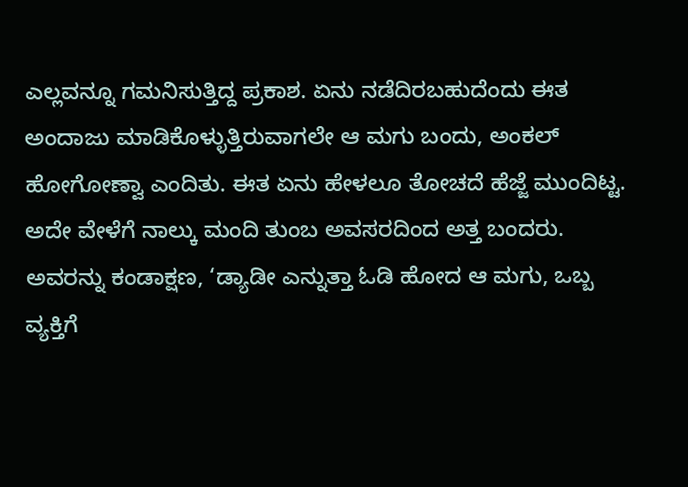ಎಲ್ಲವನ್ನೂ ಗಮನಿಸುತ್ತಿದ್ದ ಪ್ರಕಾಶ. ಏನು ನಡೆದಿರಬಹುದೆಂದು ಈತ ಅಂದಾಜು ಮಾಡಿಕೊಳ್ಳುತ್ತಿರುವಾಗಲೇ ಆ ಮಗು ಬಂದು, ಅಂಕಲ್ ಹೋಗೋಣ್ವಾ ಎಂದಿತು. ಈತ ಏನು ಹೇಳಲೂ ತೋಚದೆ ಹೆಜ್ಜೆ ಮುಂದಿಟ್ಟ. ಅದೇ ವೇಳೆಗೆ ನಾಲ್ಕು ಮಂದಿ ತುಂಬ ಅವಸರದಿಂದ ಅತ್ತ ಬಂದರು. ಅವರನ್ನು ಕಂಡಾಕ್ಷಣ, ‘ಡ್ಯಾಡೀ ಎನ್ನುತ್ತಾ ಓಡಿ ಹೋದ ಆ ಮಗು, ಒಬ್ಬ ವ್ಯಕ್ತಿಗೆ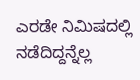ಎರಡೇ ನಿಮಿಷದಲ್ಲಿ ನಡೆದಿದ್ದನ್ನೆಲ್ಲ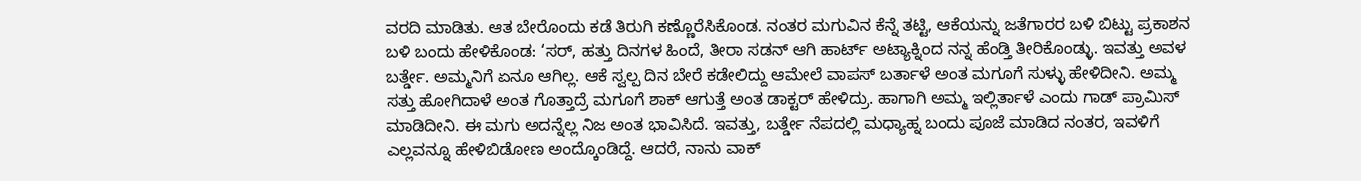ವರದಿ ಮಾಡಿತು. ಆತ ಬೇರೊಂದು ಕಡೆ ತಿರುಗಿ ಕಣ್ಣೊರೆಸಿಕೊಂಡ. ನಂತರ ಮಗುವಿನ ಕೆನ್ನೆ ತಟ್ಟಿ, ಆಕೆಯನ್ನು ಜತೆಗಾರರ ಬಳಿ ಬಿಟ್ಟು ಪ್ರಕಾಶನ ಬಳಿ ಬಂದು ಹೇಳಿಕೊಂಡ: ‘ಸರ್, ಹತ್ತು ದಿನಗಳ ಹಿಂದೆ, ತೀರಾ ಸಡನ್ ಆಗಿ ಹಾರ್ಟ್ ಅಟ್ಯಾಕ್ನಿಂದ ನನ್ನ ಹೆಂಡ್ತಿ ತೀರಿಕೊಂಡ್ಳು. ಇವತ್ತು ಅವಳ ಬರ್ತ್ಡೇ. ಅಮ್ಮನಿಗೆ ಏನೂ ಆಗಿಲ್ಲ. ಆಕೆ ಸ್ವಲ್ಪ ದಿನ ಬೇರೆ ಕಡೇಲಿದ್ದು ಆಮೇಲೆ ವಾಪಸ್ ಬರ್ತಾಳೆ ಅಂತ ಮಗೂಗೆ ಸುಳ್ಳು ಹೇಳಿದೀನಿ. ಅಮ್ಮ ಸತ್ತು ಹೋಗಿದಾಳೆ ಅಂತ ಗೊತ್ತಾದ್ರೆ ಮಗೂಗೆ ಶಾಕ್ ಆಗುತ್ತೆ ಅಂತ ಡಾಕ್ಟರ್ ಹೇಳಿದ್ರು. ಹಾಗಾಗಿ ಅಮ್ಮ ಇಲ್ಲಿರ್ತಾಳೆ ಎಂದು ಗಾಡ್ ಪ್ರಾಮಿಸ್ ಮಾಡಿದೀನಿ. ಈ ಮಗು ಅದನ್ನೆಲ್ಲ ನಿಜ ಅಂತ ಭಾವಿಸಿದೆ. ಇವತ್ತು, ಬರ್ತ್ಡೇ ನೆಪದಲ್ಲಿ ಮಧ್ಯಾಹ್ನ ಬಂದು ಪೂಜೆ ಮಾಡಿದ ನಂತರ, ಇವಳಿಗೆ ಎಲ್ಲವನ್ನೂ ಹೇಳಿಬಿಡೋಣ ಅಂದ್ಕೊಂಡಿದ್ದೆ. ಆದರೆ, ನಾನು ವಾಕ್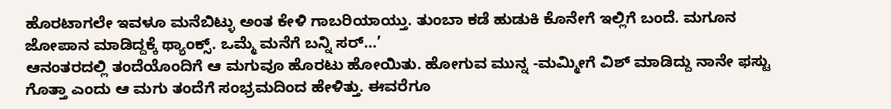ಹೊರಟಾಗಲೇ ಇವಳೂ ಮನೆಬಿಟ್ಳು ಅಂತ ಕೇಳಿ ಗಾಬರಿಯಾಯ್ತು. ತುಂಬಾ ಕಡೆ ಹುಡುಕಿ ಕೊನೇಗೆ ಇಲ್ಲಿಗೆ ಬಂದೆ. ಮಗೂನ ಜೋಪಾನ ಮಾಡಿದ್ದಕ್ಕೆ ಥ್ಯಾಂಕ್ಸ್. ಒಮ್ಮೆ ಮನೆಗೆ ಬನ್ನಿ ಸರ್…’
ಆನಂತರದಲ್ಲಿ ತಂದೆಯೊಂದಿಗೆ ಆ ಮಗುವೂ ಹೊರಟು ಹೋಯಿತು. ಹೋಗುವ ಮುನ್ನ -ಮಮ್ಮೀಗೆ ವಿಶ್ ಮಾಡಿದ್ದು ನಾನೇ ಫಸ್ಟು ಗೊತ್ತಾ ಎಂದು ಆ ಮಗು ತಂದೆಗೆ ಸಂಭ್ರಮದಿಂದ ಹೇಳಿತ್ತು. ಈವರೆಗೂ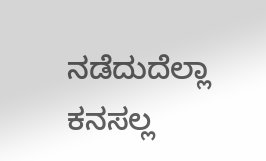ನಡೆದುದೆಲ್ಲಾ ಕನಸಲ್ಲ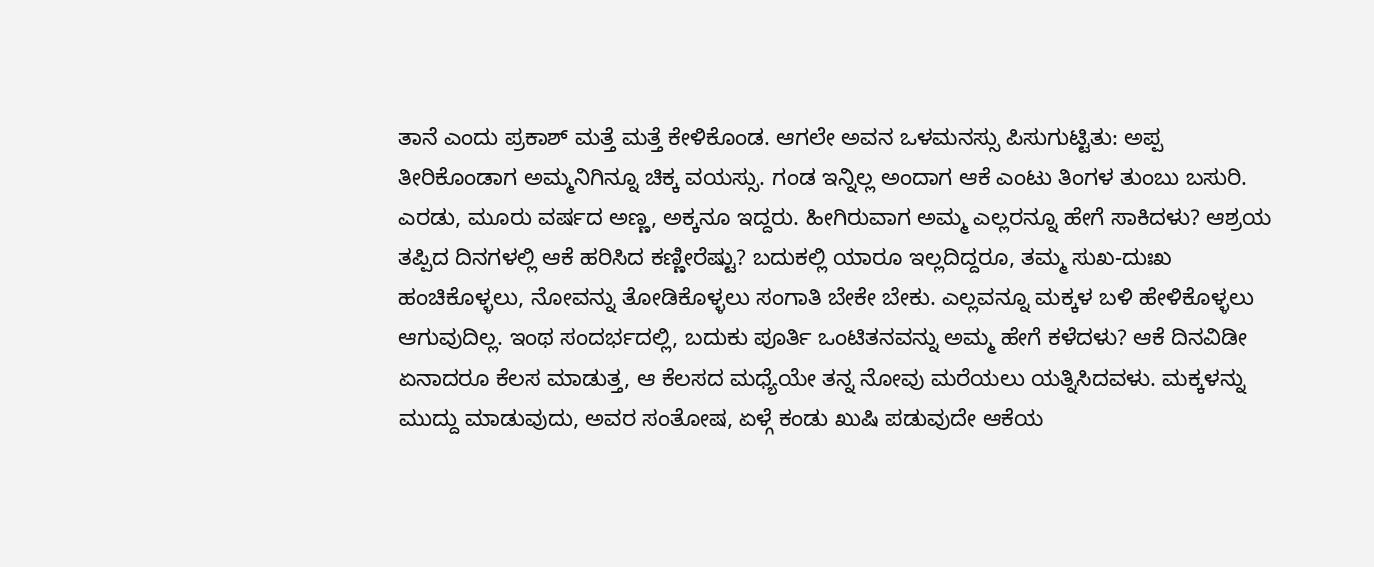ತಾನೆ ಎಂದು ಪ್ರಕಾಶ್ ಮತ್ತೆ ಮತ್ತೆ ಕೇಳಿಕೊಂಡ. ಆಗಲೇ ಅವನ ಒಳಮನಸ್ಸು ಪಿಸುಗುಟ್ಟಿತು: ಅಪ್ಪ ತೀರಿಕೊಂಡಾಗ ಅಮ್ಮನಿಗಿನ್ನೂ ಚಿಕ್ಕ ವಯಸ್ಸು. ಗಂಡ ಇನ್ನಿಲ್ಲ ಅಂದಾಗ ಆಕೆ ಎಂಟು ತಿಂಗಳ ತುಂಬು ಬಸುರಿ. ಎರಡು, ಮೂರು ವರ್ಷದ ಅಣ್ಣ, ಅಕ್ಕನೂ ಇದ್ದರು. ಹೀಗಿರುವಾಗ ಅಮ್ಮ ಎಲ್ಲರನ್ನೂ ಹೇಗೆ ಸಾಕಿದಳು? ಆಶ್ರಯ ತಪ್ಪಿದ ದಿನಗಳಲ್ಲಿ ಆಕೆ ಹರಿಸಿದ ಕಣ್ಣೀರೆಷ್ಟು? ಬದುಕಲ್ಲಿ ಯಾರೂ ಇಲ್ಲದಿದ್ದರೂ, ತಮ್ಮ ಸುಖ-ದುಃಖ ಹಂಚಿಕೊಳ್ಳಲು, ನೋವನ್ನು ತೋಡಿಕೊಳ್ಳಲು ಸಂಗಾತಿ ಬೇಕೇ ಬೇಕು. ಎಲ್ಲವನ್ನೂ ಮಕ್ಕಳ ಬಳಿ ಹೇಳಿಕೊಳ್ಳಲು ಆಗುವುದಿಲ್ಲ. ಇಂಥ ಸಂದರ್ಭದಲ್ಲಿ, ಬದುಕು ಪೂರ್ತಿ ಒಂಟಿತನವನ್ನು ಅಮ್ಮ ಹೇಗೆ ಕಳೆದಳು? ಆಕೆ ದಿನವಿಡೀ ಏನಾದರೂ ಕೆಲಸ ಮಾಡುತ್ತ, ಆ ಕೆಲಸದ ಮಧ್ಯೆಯೇ ತನ್ನ ನೋವು ಮರೆಯಲು ಯತ್ನಿಸಿದವಳು. ಮಕ್ಕಳನ್ನು ಮುದ್ದು ಮಾಡುವುದು, ಅವರ ಸಂತೋಷ, ಏಳ್ಗೆ ಕಂಡು ಖುಷಿ ಪಡುವುದೇ ಆಕೆಯ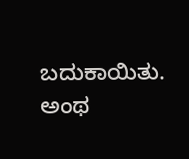ಬದುಕಾಯಿತು. ಅಂಥ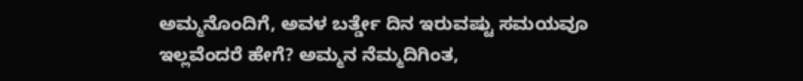ಅಮ್ಮನೊಂದಿಗೆ, ಅವಳ ಬರ್ತ್ಡೇ ದಿನ ಇರುವಷ್ಟು ಸಮಯವೂ ಇಲ್ಲವೆಂದರೆ ಹೇಗೆ? ಅಮ್ಮನ ನೆಮ್ಮದಿಗಿಂತ,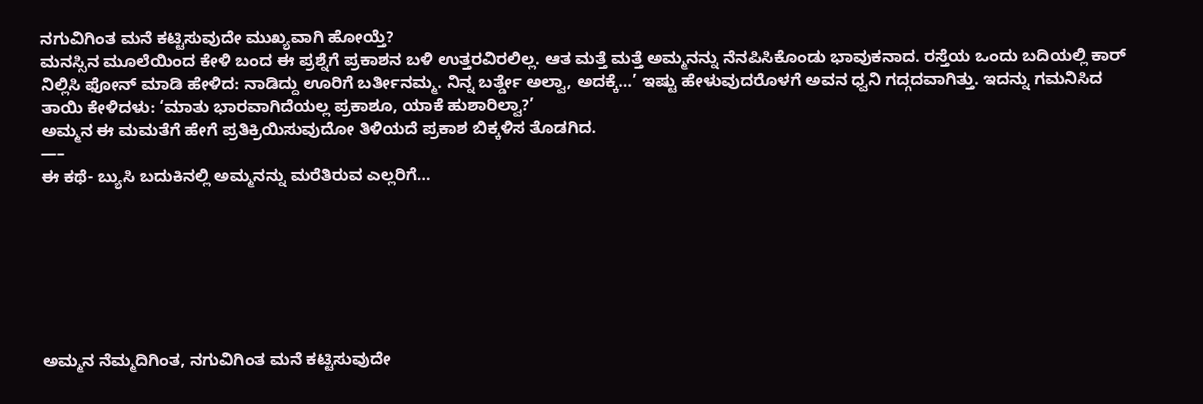ನಗುವಿಗಿಂತ ಮನೆ ಕಟ್ಟಿಸುವುದೇ ಮುಖ್ಯವಾಗಿ ಹೋಯ್ತೆ?
ಮನಸ್ಸಿನ ಮೂಲೆಯಿಂದ ಕೇಳಿ ಬಂದ ಈ ಪ್ರಶ್ನೆಗೆ ಪ್ರಕಾಶನ ಬಳಿ ಉತ್ತರವಿರಲಿಲ್ಲ. ಆತ ಮತ್ತೆ ಮತ್ತೆ ಅಮ್ಮನನ್ನು ನೆನಪಿಸಿಕೊಂಡು ಭಾವುಕನಾದ. ರಸ್ತೆಯ ಒಂದು ಬದಿಯಲ್ಲಿ ಕಾರ್ ನಿಲ್ಲಿಸಿ ಫೋನ್ ಮಾಡಿ ಹೇಳಿದ: ನಾಡಿದ್ದು ಊರಿಗೆ ಬರ್ತೀನಮ್ಮ. ನಿನ್ನ ಬರ್ತ್ಡೇ ಅಲ್ವಾ, ಅದಕ್ಕೆ…’ ಇಷ್ಟು ಹೇಳುವುದರೊಳಗೆ ಅವನ ಧ್ವನಿ ಗದ್ಗದವಾಗಿತ್ತು. ಇದನ್ನು ಗಮನಿಸಿದ ತಾಯಿ ಕೇಳಿದಳು: ‘ಮಾತು ಭಾರವಾಗಿದೆಯಲ್ಲ ಪ್ರಕಾಶೂ, ಯಾಕೆ ಹುಶಾರಿಲ್ವಾ?’
ಅಮ್ಮನ ಈ ಮಮತೆಗೆ ಹೇಗೆ ಪ್ರತಿಕ್ರಿಯಿಸುವುದೋ ತಿಳಿಯದೆ ಪ್ರಕಾಶ ಬಿಕ್ಕಳಿಸ ತೊಡಗಿದ.
—–
ಈ ಕಥೆ- ಬ್ಯುಸಿ ಬದುಕಿನಲ್ಲಿ ಅಮ್ಮನನ್ನು ಮರೆತಿರುವ ಎಲ್ಲರಿಗೆ…







ಅಮ್ಮನ ನೆಮ್ಮದಿಗಿಂತ, ನಗುವಿಗಿಂತ ಮನೆ ಕಟ್ಟಿಸುವುದೇ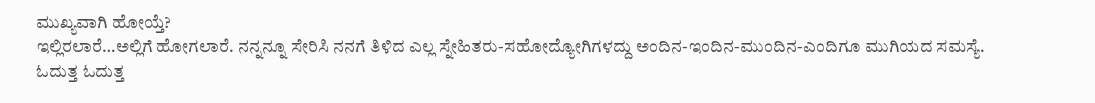ಮುಖ್ಯವಾಗಿ ಹೋಯ್ತೆ?
ಇಲ್ಲಿರಲಾರೆ…ಅಲ್ಲಿಗೆ ಹೋಗಲಾರೆ. ನನ್ನನ್ನೂ ಸೇರಿಸಿ ನನಗೆ ತಿಳಿದ ಎಲ್ಲ ಸ್ನೇಹಿತರು-ಸಹೋದ್ಯೋಗಿಗಳದ್ದು ಅಂದಿನ-ಇಂದಿನ-ಮುಂದಿನ-ಎಂದಿಗೂ ಮುಗಿಯದ ಸಮಸ್ಯೆ.
ಓದುತ್ತ ಓದುತ್ತ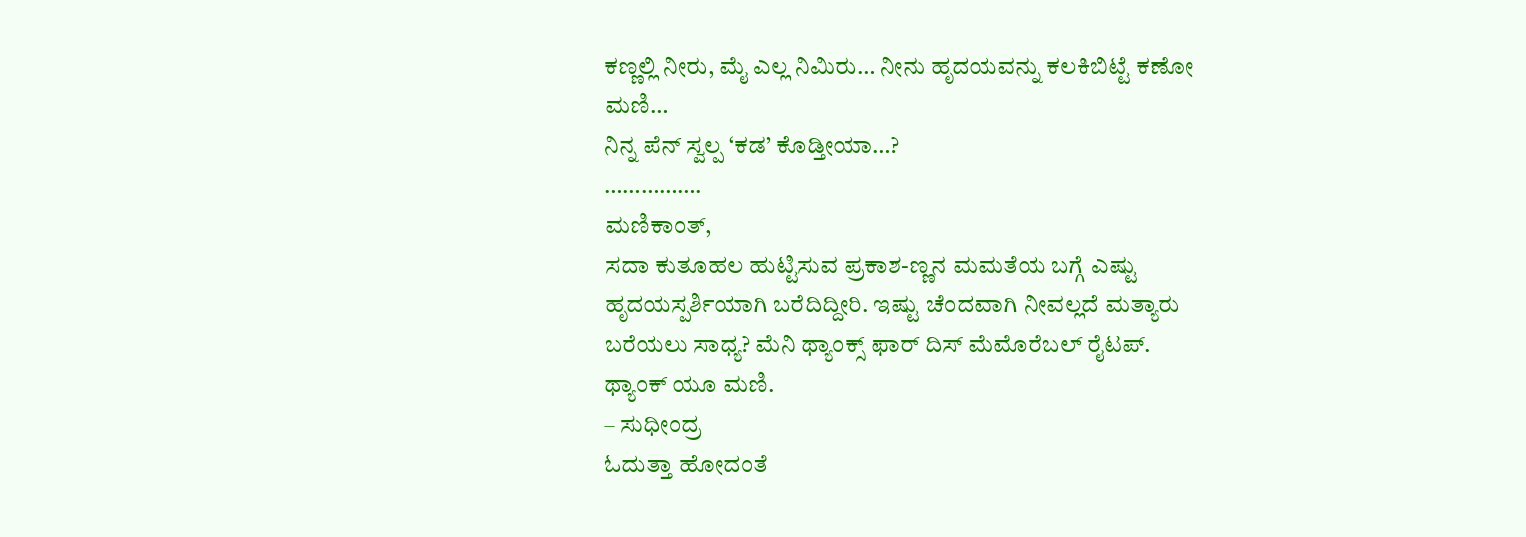ಕಣ್ಣಲ್ಲಿ ನೀರು, ಮೈ ಎಲ್ಲ ನಿಮಿರು… ನೀನು ಹೃದಯವನ್ನು ಕಲಕಿಬಿಟ್ಟೆ ಕಣೋ ಮಣಿ…
ನಿನ್ನ ಪೆನ್ ಸ್ವಲ್ಪ ‘ಕಡ’ ಕೊಡ್ತೀಯಾ…?
…………….
ಮಣಿಕಾಂತ್,
ಸದಾ ಕುತೂಹಲ ಹುಟ್ಟಿಸುವ ಪ್ರಕಾಶ-ಣ್ಣನ ಮಮತೆಯ ಬಗ್ಗೆ ಎಷ್ಟು ಹೃದಯಸ್ಪರ್ಶಿಯಾಗಿ ಬರೆದಿದ್ದೀರಿ. ಇಷ್ಟು ಚೆಂದವಾಗಿ ನೀವಲ್ಲದೆ ಮತ್ಯಾರು ಬರೆಯಲು ಸಾಧ್ಯ? ಮೆನಿ ಥ್ಯಾಂಕ್ಸ್ ಫಾರ್ ದಿಸ್ ಮೆಮೊರೆಬಲ್ ರೈಟಪ್.
ಥ್ಯಾಂಕ್ ಯೂ ಮಣಿ.
– ಸುಧೀಂದ್ರ
ಓದುತ್ತಾ ಹೋದಂತೆ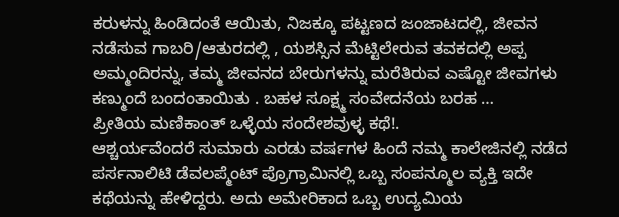ಕರುಳನ್ನು ಹಿಂಡಿದಂತೆ ಆಯಿತು, ನಿಜಕ್ಕೂ ಪಟ್ಟಣದ ಜಂಜಾಟದಲ್ಲಿ, ಜೀವನ ನಡೆಸುವ ಗಾಬರಿ/ಆತುರದಲ್ಲಿ , ಯಶಸ್ಸಿನ ಮೆಟ್ಟಿಲೇರುವ ತವಕದಲ್ಲಿ ಅಪ್ಪ ಅಮ್ಮಂದಿರನ್ನು, ತಮ್ಮ ಜೀವನದ ಬೇರುಗಳನ್ನು ಮರೆತಿರುವ ಎಷ್ಟೋ ಜೀವಗಳು ಕಣ್ಮುಂದೆ ಬಂದಂತಾಯಿತು . ಬಹಳ ಸೂಕ್ಷ್ಮ ಸಂವೇದನೆಯ ಬರಹ …
ಪ್ರೀತಿಯ ಮಣಿಕಾಂತ್ ಒಳ್ಳೆಯ ಸಂದೇಶವುಳ್ಳ ಕಥೆ!.
ಆಶ್ಚರ್ಯವೆಂದರೆ ಸುಮಾರು ಎರಡು ವರ್ಷಗಳ ಹಿಂದೆ ನಮ್ಮ ಕಾಲೇಜಿನಲ್ಲಿ ನಡೆದ ಪರ್ಸನಾಲಿಟಿ ಡೆವಲಪ್ಮೆಂಟ್ ಪ್ರೊಗ್ರಾಮಿನಲ್ಲಿ ಒಬ್ಬ ಸಂಪನ್ಮೂಲ ವ್ಯಕ್ತಿ ಇದೇ ಕಥೆಯನ್ನು ಹೇಳಿದ್ದರು. ಅದು ಅಮೇರಿಕಾದ ಒಬ್ಬ ಉದ್ಯಮಿಯ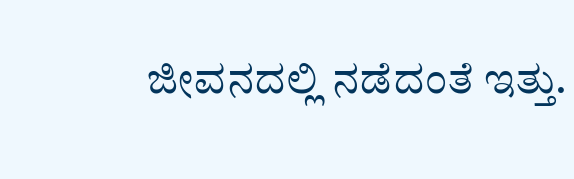ಜೀವನದಲ್ಲಿ ನಡೆದಂತೆ ಇತ್ತು.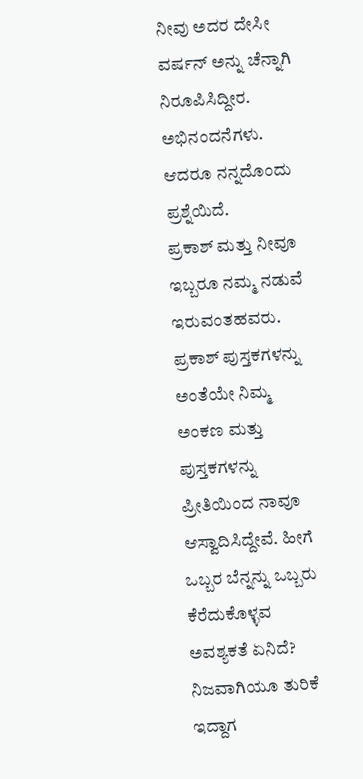ನೀವು ಅದರ ದೇಸೀ ವರ್ಷನ್ ಅನ್ನು ಚೆನ್ನಾಗಿ ನಿರೂಪಿಸಿದ್ದೀರ. ಅಭಿನಂದನೆಗಳು.
ಆದರೂ ನನ್ನದೊಂದು ಪ್ರಶ್ನೆಯಿದೆ.
ಪ್ರಕಾಶ್ ಮತ್ತು ನೀವೂ ಇಬ್ಬರೂ ನಮ್ಮ ನಡುವೆ ಇರುವಂತಹವರು. ಪ್ರಕಾಶ್ ಪುಸ್ತಕಗಳನ್ನು ಅಂತೆಯೇ ನಿಮ್ಮ ಅಂಕಣ ಮತ್ತು ಪುಸ್ತಕಗಳನ್ನು ಪ್ರೀತಿಯಿಂದ ನಾವೂ ಆಸ್ವಾದಿಸಿದ್ದೇವೆ. ಹೀಗೆ ಒಬ್ಬರ ಬೆನ್ನನ್ನು ಒಬ್ಬರು ಕೆರೆದುಕೊಳ್ಳವ ಅವಶ್ಯಕತೆ ಏನಿದೆ? ನಿಜವಾಗಿಯೂ ತುರಿಕೆ ಇದ್ದಾಗ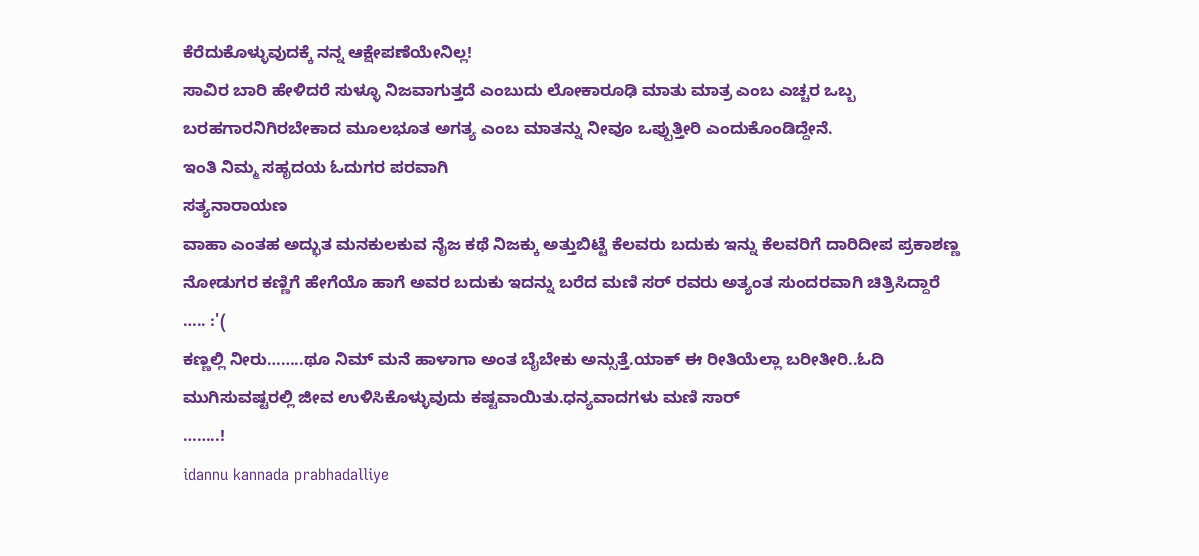ಕೆರೆದುಕೊಳ್ಳುವುದಕ್ಕೆ ನನ್ನ ಆಕ್ಷೇಪಣೆಯೇನಿಲ್ಲ!
ಸಾವಿರ ಬಾರಿ ಹೇಳಿದರೆ ಸುಳ್ಳೂ ನಿಜವಾಗುತ್ತದೆ ಎಂಬುದು ಲೋಕಾರೂಢಿ ಮಾತು ಮಾತ್ರ ಎಂಬ ಎಚ್ಚರ ಒಬ್ಬ ಬರಹಗಾರನಿಗಿರಬೇಕಾದ ಮೂಲಭೂತ ಅಗತ್ಯ ಎಂಬ ಮಾತನ್ನು ನೀವೂ ಒಪ್ಪುತ್ತೀರಿ ಎಂದುಕೊಂಡಿದ್ದೇನೆ.
ಇಂತಿ ನಿಮ್ಮ ಸಹೃದಯ ಓದುಗರ ಪರವಾಗಿ
ಸತ್ಯನಾರಾಯಣ
ವಾಹಾ ಎಂತಹ ಅದ್ಭುತ ಮನಕುಲಕುವ ನೈಜ ಕಥೆ ನಿಜಕ್ಕು ಅತ್ತುಬಿಟ್ಟೆ ಕೆಲವರು ಬದುಕು ಇನ್ನು ಕೆಲವರಿಗೆ ದಾರಿದೀಪ ಪ್ರಕಾಶಣ್ಣ ನೋಡುಗರ ಕಣ್ಣಿಗೆ ಹೇಗೆಯೊ ಹಾಗೆ ಅವರ ಬದುಕು ಇದನ್ನು ಬರೆದ ಮಣಿ ಸರ್ ರವರು ಅತ್ಯಂತ ಸುಂದರವಾಗಿ ಚಿತ್ರಿಸಿದ್ದಾರೆ
….. :'(
ಕಣ್ಣಲ್ಲಿ ನೀರು……..ಥೂ ನಿಮ್ ಮನೆ ಹಾಳಾಗಾ ಅಂತ ಬೈಬೇಕು ಅನ್ಸುತ್ತೆ.ಯಾಕ್ ಈ ರೀತಿಯೆಲ್ಲಾ ಬರೀತೀರಿ..ಓದಿ ಮುಗಿಸುವಷ್ಟರಲ್ಲಿ ಜೀವ ಉಳಿಸಿಕೊಳ್ಳುವುದು ಕಷ್ಟವಾಯಿತು.ಧನ್ಯವಾದಗಳು ಮಣಿ ಸಾರ್
……..!
idannu kannada prabhadalliye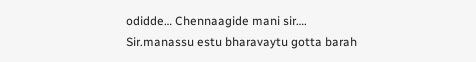odidde… Chennaagide mani sir….
Sir.manassu estu bharavaytu gotta barah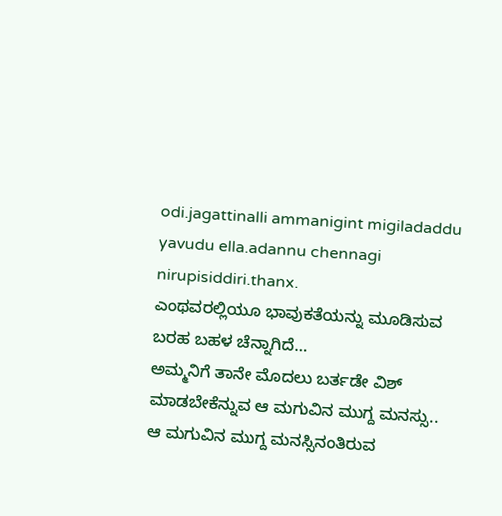odi.jagattinalli ammanigint migiladaddu yavudu ella.adannu chennagi nirupisiddiri.thanx.
ಎಂಥವರಲ್ಲಿಯೂ ಭಾವುಕತೆಯನ್ನು ಮೂಡಿಸುವ ಬರಹ ಬಹಳ ಚೆನ್ನಾಗಿದೆ…
ಅಮ್ಮನಿಗೆ ತಾನೇ ಮೊದಲು ಬರ್ತಡೇ ವಿಶ್ ಮಾಡಬೇಕೆನ್ನುವ ಆ ಮಗುವಿನ ಮುಗ್ದ ಮನಸ್ಸು..
ಆ ಮಗುವಿನ ಮುಗ್ದ ಮನಸ್ಸಿನಂತಿರುವ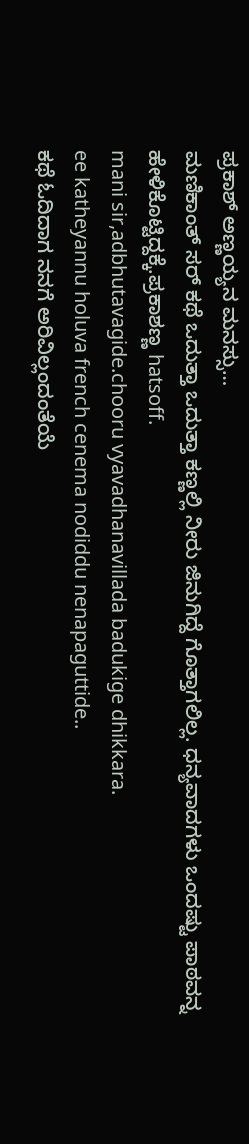ಪ್ರಕಾಶ್ ಅಣ್ಣಯ್ಯನ ಮನಸ್ಸು…
ಮಣಿಕಾಂತ್ ಸರ್ ಕಥೆ ಒದುತ್ತಾ ಒದುತ್ತಾ ಕಣ್ಣಲ್ಲಿ ನೀರು ಜಿನುಗಿದ್ದೆ ಗೊತ್ತಾಗಲಿಲ್ಲ. ಧನ್ಯವಾದಗಳು ಒಂದಷ್ಟು ಪಾಠವನ್ನ ಹೇಳಿಕೊಟ್ಟಿದ್ದಕ್ಕೆ.ಪ್ರಕಾಶಣ್ಣ hatsoff.
mani sir,adbhutavagide.chooru vyavadhanavillada badukige dhikkara.
ee katheyannu holuva french cenema nodiddu nenapaguttide..
ಕಥೆ ಓದಿದಾಗ ನನಗೆ ಅರಿವಿಲ್ಲಂದಂತೆಯೆ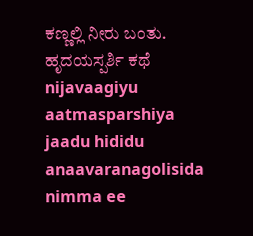ಕಣ್ಣಲ್ಲಿ ನೀರು ಬಂತು. ಹೃದಯಸ್ಪರ್ಶಿ ಕಥೆ
nijavaagiyu aatmasparshiya jaadu hididu anaavaranagolisida nimma ee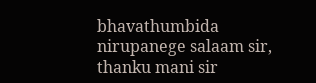bhavathumbida nirupanege salaam sir,
thanku mani sir